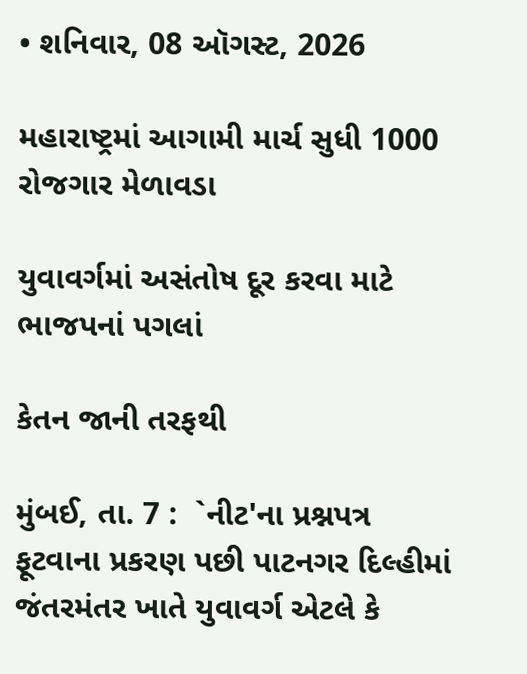• શનિવાર, 08 ઑગસ્ટ, 2026

મહારાષ્ટ્રમાં આગામી માર્ચ સુધી 1000 રોજગાર મેળાવડા

યુવાવર્ગમાં અસંતોષ દૂર કરવા માટે ભાજપનાં પગલાં

કેતન જાની તરફથી

મુંબઈ, તા. 7 :  `નીટ'ના પ્રશ્નપત્ર ફૂટવાના પ્રકરણ પછી પાટનગર દિલ્હીમાં જંતરમંતર ખાતે યુવાવર્ગ એટલે કે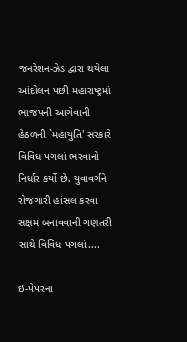જનરેશન-ઝેડ દ્વારા થયેલા આંદોલન પછી મહારાષ્ટ્રમાં ભાજપની આગેવાની હેઠળની `મહાયુતિ' સરકારે વિવિધ પગલાં ભરવાનો નિર્ધાર કર્યો છે. યુવાવર્ગને રોજગારી હાંસલ કરવા સક્ષમ બનાવવાની ગણતરી સાથે વિવિધ પગલાં....

ઇ-પેપરના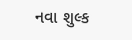નવા શુલ્ક